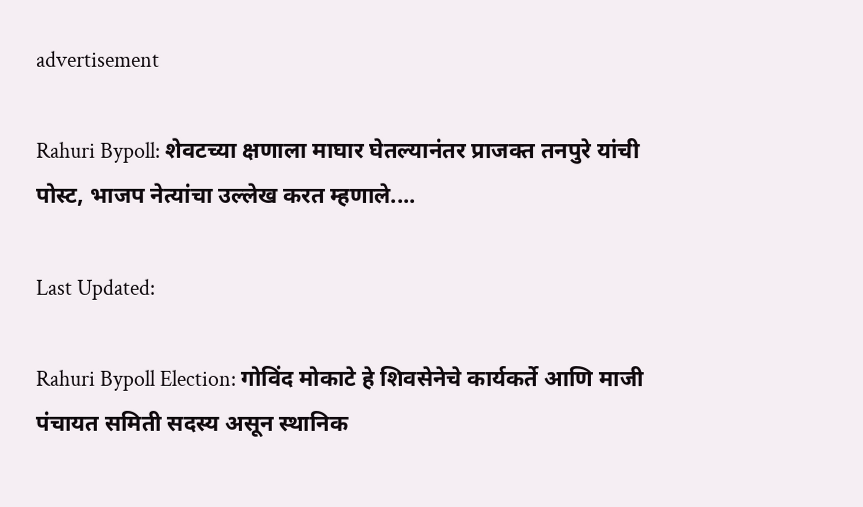advertisement

Rahuri Bypoll: शेवटच्या क्षणाला माघार घेतल्यानंतर प्राजक्त तनपुरे यांची पोस्ट, भाजप नेत्यांचा उल्लेख करत म्हणाले....

Last Updated:

Rahuri Bypoll Election: गोविंद मोकाटे हे शिवसेनेचे कार्यकर्ते आणि माजी पंचायत समिती सदस्य असून स्थानिक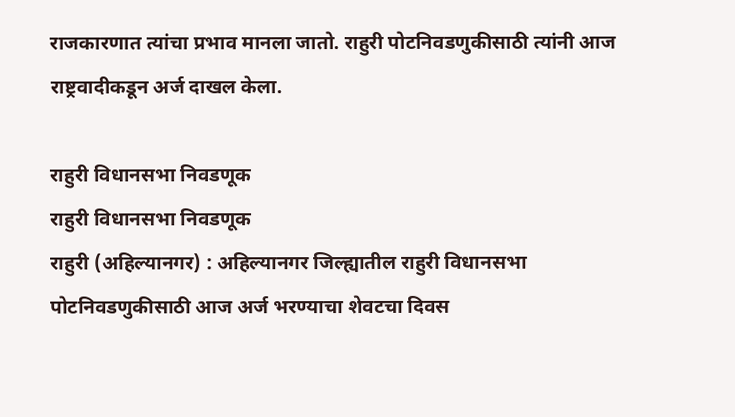राजकारणात त्यांचा प्रभाव मानला जातो. राहुरी पोटनिवडणुकीसाठी त्यांनी आज राष्ट्रवादीकडून अर्ज दाखल केला.

राहुरी विधानसभा निवडणूक
राहुरी विधानसभा निवडणूक
राहुरी (अहिल्यानगर) : अहिल्यानगर जिल्ह्यातील राहुरी विधानसभा पोटनिवडणुकीसाठी आज अर्ज भरण्याचा शेवटचा दिवस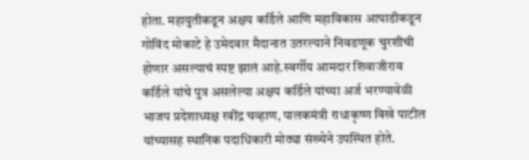होता. महायुतीकडून अक्षय कर्डिले आणि महाविकास आघाडीकडून गोविंद मोकाटे हे उमेदवार मैदानात उतरल्याने निवडणूक चुरशीची होणार असल्याचं स्पष्ट झालं आहे.स्वर्गीय आमदार शिवाजीराव कर्डिले यांचे पुत्र असलेल्या अक्षय कर्डिले यांच्या अर्ज भरण्यावेळी भाजप प्रदेशाध्यक्ष रवींद्र चव्हाण, पालकमंत्री राधाकृष्ण विखे पाटील यांच्यासह स्थानिक पदाधिकारी मोठ्या संख्येने उपस्थित होते.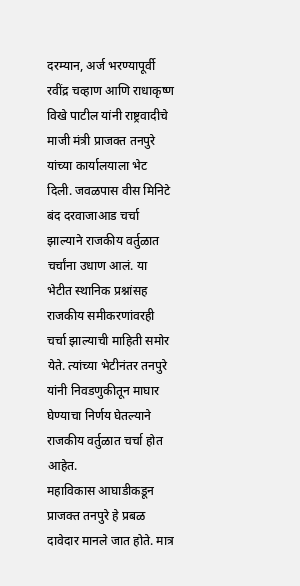दरम्यान, अर्ज भरण्यापूर्वी रवींद्र चव्हाण आणि राधाकृष्ण विखे पाटील यांनी राष्ट्रवादीचे माजी मंत्री प्राजक्त तनपुरे यांच्या कार्यालयाला भेट दिली. जवळपास वीस मिनिटे बंद दरवाजाआड चर्चा झाल्याने राजकीय वर्तुळात चर्चांना उधाण आलं. या भेटीत स्थानिक प्रश्नांसह राजकीय समीकरणांवरही चर्चा झाल्याची माहिती समोर येते. त्यांच्या भेटीनंतर तनपुरे यांनी निवडणुकीतून माघार घेण्याचा निर्णय घेतल्याने राजकीय वर्तुळात चर्चा होत आहेत.
महाविकास आघाडीकडून प्राजक्त तनपुरे हे प्रबळ दावेदार मानले जात होते. मात्र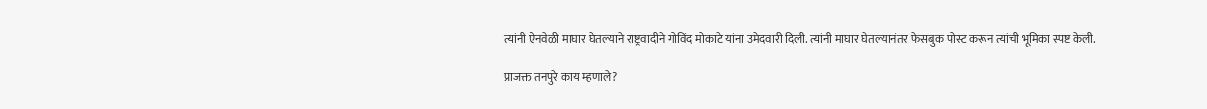त्यांनी ऐनवेळी माघार घेतल्याने राष्ट्रवादीने गोविंद मोकाटे यांना उमेदवारी दिली. त्यांनी माघार घेतल्यानंतर फेसबुक पोस्ट करून त्यांची भूमिका स्पष्ट केली.

प्राजक्त तनपुरे काय म्हणाले?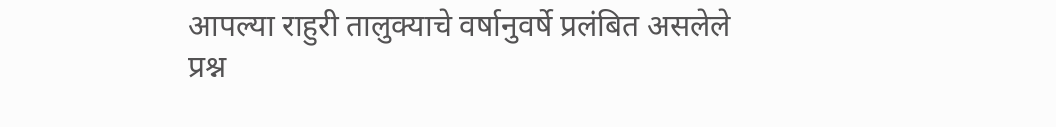आपल्या राहुरी तालुक्याचे वर्षानुवर्षे प्रलंबित असलेले प्रश्न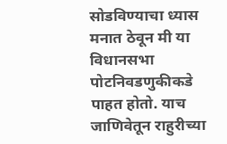सोडविण्याचा ध्यास मनात ठेवून मी या विधानसभा पोटनिवडणुकीकडे पाहत होतो. याच जाणि‍वेतून राहुरीच्या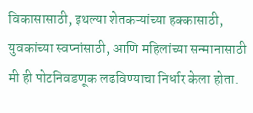विकासासाठी, इथल्या शेतकऱ्यांच्या हक्कासाठी, युवकांच्या स्वप्नांसाठी, आणि महिलांच्या सन्मानासाठी मी ही पोटनिवडणूक लढविण्याचा निर्धार केला होता.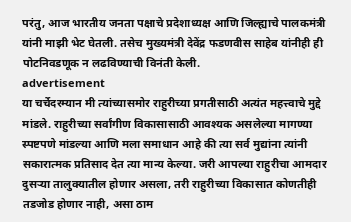परंतु, आज भारतीय जनता पक्षाचे प्रदेशाध्यक्ष आणि जिल्ह्याचे पालकमंत्री यांनी माझी भेट घेतली. तसेच मुख्यमंत्री देवेंद्र फडणवीस साहेब यांनीही ही पोटनिवडणूक न लढविण्याची विनंती केली.
advertisement
या चर्चेदरम्यान मी त्यांच्यासमोर राहुरीच्या प्रगतीसाठी अत्यंत महत्त्वाचे मुद्दे मांडले. राहुरीच्या सर्वांगीण विकासासाठी आवश्यक असलेल्या मागण्या स्पष्टपणे मांडल्या आणि मला समाधान आहे की त्या सर्व मुद्यांना त्यांनी सकारात्मक प्रतिसाद देत त्या मान्य केल्या. जरी आपल्या राहुरीचा आमदार दुसऱ्या तालुक्यातील होणार असला, तरी राहुरीच्या विकासात कोणतीही तडजोड होणार नाही, असा ठाम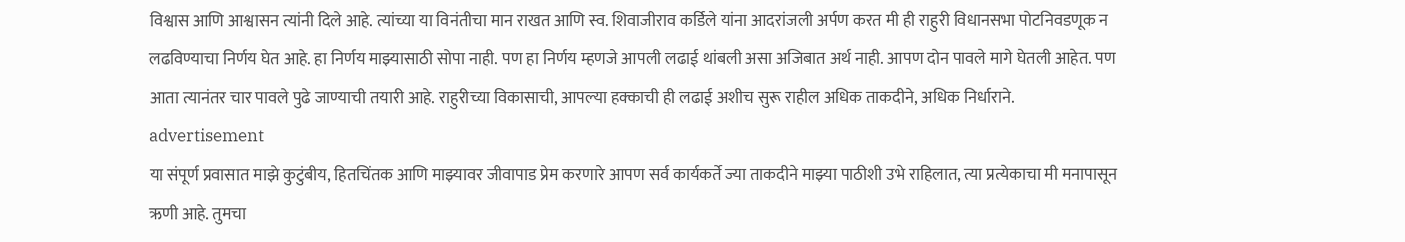विश्वास आणि आश्वासन त्यांनी दिले आहे. त्यांच्या या विनंतीचा मान राखत आणि स्व. शिवाजीराव कर्डिले यांना आदरांजली अर्पण करत मी ही राहुरी विधानसभा पोटनिवडणूक न लढविण्याचा निर्णय घेत आहे. हा निर्णय माझ्यासाठी सोपा नाही. पण हा निर्णय म्हणजे आपली लढाई थांबली असा अजिबात अर्थ नाही. आपण दोन पावले मागे घेतली आहेत. पण आता त्यानंतर चार पावले पुढे जाण्याची तयारी आहे. राहुरीच्या विकासाची, आपल्या हक्काची ही लढाई अशीच सुरू राहील अधिक ताकदीने, अधिक निर्धाराने.
advertisement
या संपूर्ण प्रवासात माझे कुटुंबीय, हितचिंतक आणि माझ्यावर जीवापाड प्रेम करणारे आपण सर्व कार्यकर्ते ज्या ताकदीने माझ्या पाठीशी उभे राहिलात, त्या प्रत्येकाचा मी मनापासून ऋणी आहे. तुमचा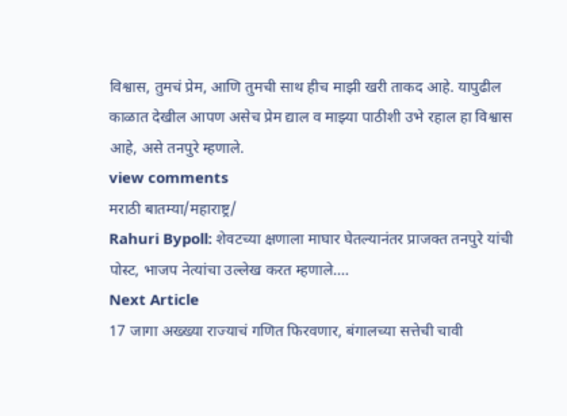विश्वास, तुमचं प्रेम, आणि तुमची साथ हीच माझी खरी ताकद आहे. यापुढील काळात देखील आपण असेच प्रेम द्याल व माझ्या पाठीशी उभे रहाल हा विश्वास आहे, असे तनपुरे म्हणाले.
view comments
मराठी बातम्या/महाराष्ट्र/
Rahuri Bypoll: शेवटच्या क्षणाला माघार घेतल्यानंतर प्राजक्त तनपुरे यांची पोस्ट, भाजप नेत्यांचा उल्लेख करत म्हणाले....
Next Article
17 जागा अख्ख्या राज्याचं गणित फिरवणार, बंगालच्या सत्तेची चावी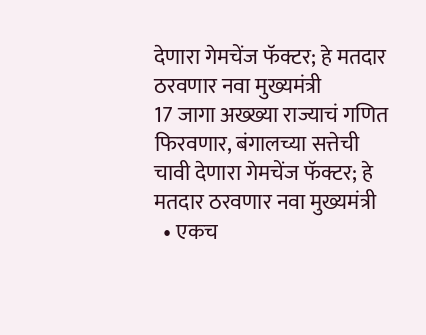देणारा गेमचेंज फॅक्टर; हे मतदार ठरवणार नवा मुख्यमंत्री
17 जागा अख्ख्या राज्याचं गणित फिरवणार, बंगालच्या सत्तेची चावी देणारा गेमचेंज फॅक्टर; हे मतदार ठरवणार नवा मुख्यमंत्री
  • एकच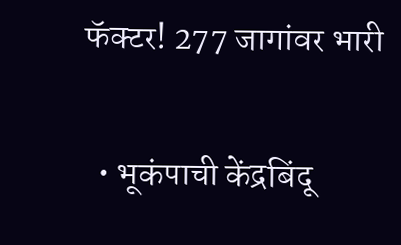फॅक्टर! 277 जागांवर भारी

  • भूकंपाची केंद्रबिंदू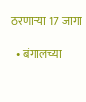ठरणाऱ्या 17 जागा

  • बंगालच्या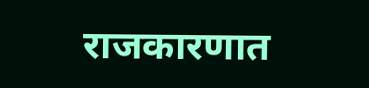राजकारणात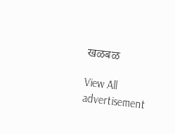खळबळ

View All
advertisement